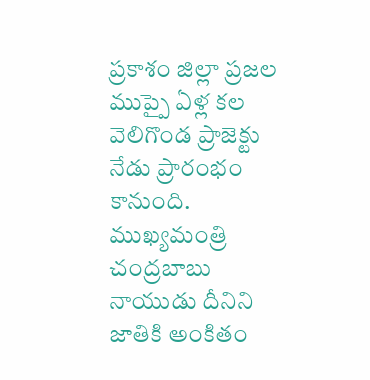ప్రకాశం జిల్లా ప్రజల ముప్పై ఏళ్ల కల వెలిగొండ ప్రాజెక్టు నేడు ప్రారంభం కానుంది. ముఖ్యమంత్రి చంద్రబాబు నాయుడు దీనిని జాతికి అంకితం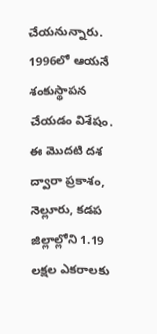చేయనున్నారు. 1996లో ఆయనే శంకుస్థాపన చేయడం విశేషం. ఈ మొదటి దశ ద్వారా ప్రకాశం, నెల్లూరు, కడప జిల్లాల్లోని 1.19 లక్షల ఎకరాలకు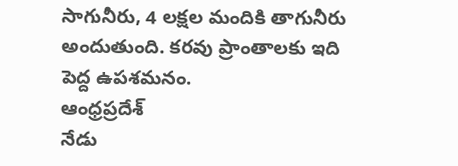సాగునీరు, 4 లక్షల మందికి తాగునీరు అందుతుంది. కరవు ప్రాంతాలకు ఇది పెద్ద ఉపశమనం.
ఆంధ్రప్రదేశ్
నేడు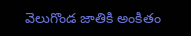వెలుగొండ జాతికి అంకితం